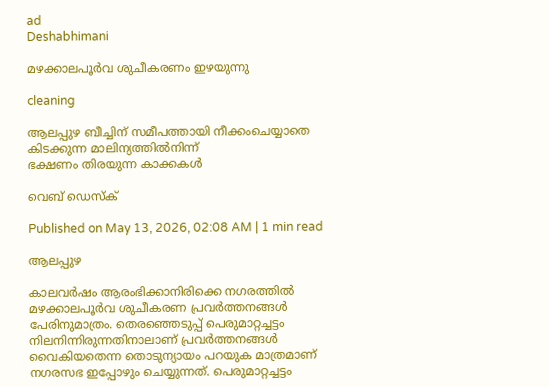ad
Deshabhimani

മഴക്കാലപൂർവ ശുചീകരണം ഇഴയുന്നു

cleaning

ആലപ്പുഴ ബീച്ചിന് സമീപത്തായി നീക്കംചെയ്യാതെ കിടക്കുന്ന മാലിന്യത്തിൽനിന്ന്
ഭക്ഷണം തിരയുന്ന കാക്കകൾ

വെബ് ഡെസ്ക്

Published on May 13, 2026, 02:08 AM | 1 min read

ആലപ്പുഴ

കാലവർഷം ആരംഭിക്കാനിരിക്കെ നഗരത്തിൽ മഴക്കാലപൂർവ ശുചീകരണ പ്രവർത്തനങ്ങൾ പേരിനുമാത്രം. തെരഞ്ഞെടുപ്പ് പെരുമാറ്റച്ചട്ടം നിലനിന്നിരുന്നതിനാലാണ് പ്രവർത്തനങ്ങൾ വൈകിയതെന്ന തൊടുന്യായം പറയുക മാത്രമാണ് നഗരസഭ ഇപ്പോഴും ചെയ്യുന്നത്. പെരുമാറ്റച്ചട്ടം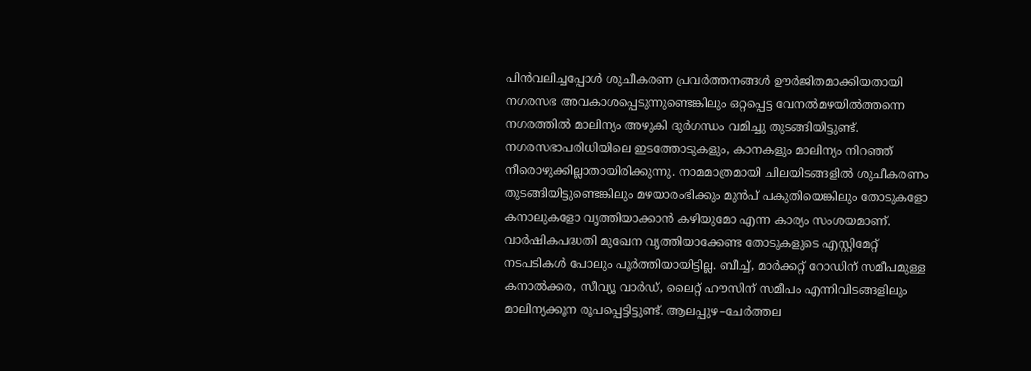പിൻവലിച്ചപ്പോൾ ശുചീകരണ പ്രവർത്തനങ്ങൾ ഊർജിതമാക്കിയതായി നഗരസഭ അവകാശപ്പെടുന്നുണ്ടെങ്കിലും ഒറ്റപ്പെട്ട വേനൽമഴയിൽത്തന്നെ നഗരത്തിൽ മാലിന്യം അഴുകി ദുർഗന്ധം വമിച്ചു തുടങ്ങിയിട്ടുണ്ട്‌. നഗരസഭാപരിധിയിലെ ഇടത്തോടുകളും, കാനകളും മാലിന്യം നിറഞ്ഞ് നീരൊഴുക്കില്ലാതായിരിക്കുന്നു. നാമമാത്രമായി ചിലയിടങ്ങളിൽ ശുചീകരണം തുടങ്ങിയിട്ടുണ്ടെങ്കിലും മഴയാരംഭിക്കും മുൻപ് പകുതിയെങ്കിലും തോടുകളോ കനാലുകളോ വൃത്തിയാക്കാൻ കഴിയുമോ എന്ന കാര്യം സംശയമാണ്. വാർഷികപദ്ധതി മുഖേന വൃത്തിയാക്കേണ്ട തോടുകളുടെ എസ്റ്റിമേറ്റ് നടപടികൾ പോലും പൂർത്തിയായിട്ടില്ല. ബീച്ച്‌, മാർക്കറ്റ്‌ റോഡിന്‌ സമീപമുള്ള കനാൽക്കര, സീവ്യൂ വാർഡ്‌, ലൈറ്റ്‌ ഹ‍ൗസിന്‌ സമീപം എന്നിവിടങ്ങളിലും മാലിന്യക്കൂന രൂപപ്പെട്ടിട്ടുണ്ട്‌. ആലപ്പുഴ–ചേർത്തല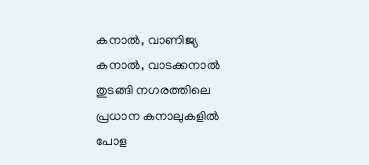കനാൽ, വാണിജ്യ കനാൽ, വാടക്കനാൽ തുടങ്ങി നഗരത്തിലെ പ്രധാന കനാലുകളിൽ പോള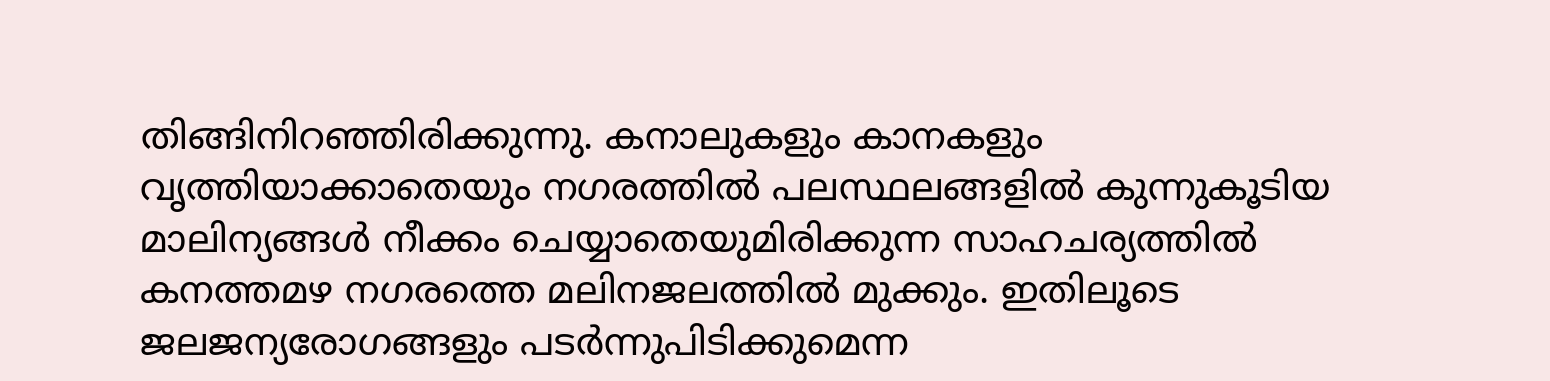തിങ്ങിനിറഞ്ഞിരിക്കുന്നു. കനാലുകളും കാനകളും വൃത്തിയാക്കാതെയും നഗരത്തിൽ പലസ്ഥലങ്ങളിൽ കുന്നുകൂടിയ മാലിന്യങ്ങൾ നീക്കം ചെയ്യാതെയുമിരിക്കുന്ന സാഹചര്യത്തിൽ കനത്തമഴ നഗരത്തെ മലിനജലത്തിൽ മുക്കും. ഇതിലൂടെ ജലജന്യരോഗങ്ങളും പടർന്നുപിടിക്കുമെന്ന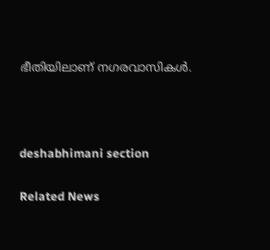ഭീതിയിലാണ് നഗരവാസികൾ.



deshabhimani section

Related News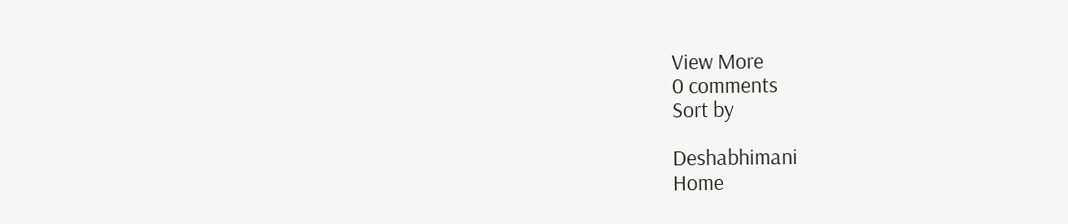View More
0 comments
Sort by

Deshabhimani
Home